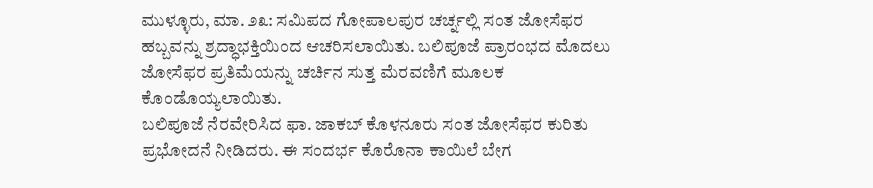ಮುಳ್ಳೂರು, ಮಾ. ೨೩: ಸಮಿಪದ ಗೋಪಾಲಪುರ ಚರ್ಚ್ನಲ್ಲಿ ಸಂತ ಜೋಸೆಫರ ಹಬ್ಬವನ್ನು ಶ್ರದ್ಧಾಭಕ್ತಿಯಿಂದ ಆಚರಿಸಲಾಯಿತು. ಬಲಿಪೂಜೆ ಪ್ರಾರಂಭದ ಮೊದಲು ಜೋಸೆಫರ ಪ್ರತಿಮೆಯನ್ನು ಚರ್ಚಿನ ಸುತ್ತ ಮೆರವಣಿಗೆ ಮೂಲಕ ಕೊಂಡೊಯ್ಯಲಾಯಿತು.
ಬಲಿಪೂಜೆ ನೆರವೇರಿಸಿದ ಫಾ. ಜಾಕಬ್ ಕೊಳನೂರು ಸಂತ ಜೋಸೆಫರ ಕುರಿತು ಪ್ರಭೋದನೆ ನೀಡಿದರು. ಈ ಸಂದರ್ಭ ಕೊರೊನಾ ಕಾಯಿಲೆ ಬೇಗ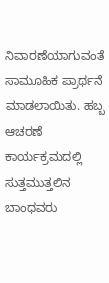ನಿವಾರಣೆಯಾಗುವಂತೆ ಸಾಮೂಹಿಕ ಪ್ರಾರ್ಥನೆ ಮಾಡಲಾಯಿತು. ಹಬ್ಬ ಆಚರಣೆ ಕಾರ್ಯಕ್ರಮದಲ್ಲಿ ಸುತ್ತಮುತ್ತಲಿನ ಬಾಂಧವರು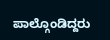ಪಾಲ್ಗೊಂಡಿದ್ದರು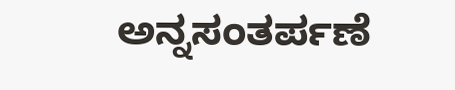ಅನ್ನಸಂತರ್ಪಣೆ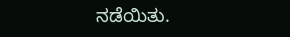ನಡೆಯಿತು.